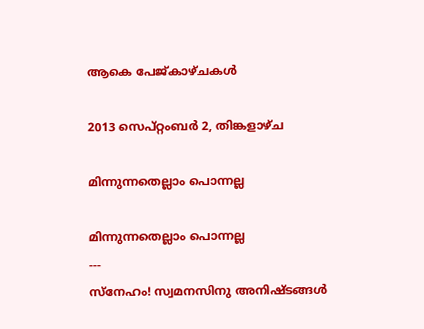ആകെ പേജ്‌കാഴ്‌ചകള്‍

2013 സെപ്റ്റംബർ 2, തിങ്കളാഴ്‌ച

മിന്നുന്നതെല്ലാം പൊന്നല്ല

മിന്നുന്നതെല്ലാം പൊന്നല്ല
---
സ്നേഹം! സ്വമനസിനു അനിഷ്ടങ്ങൾ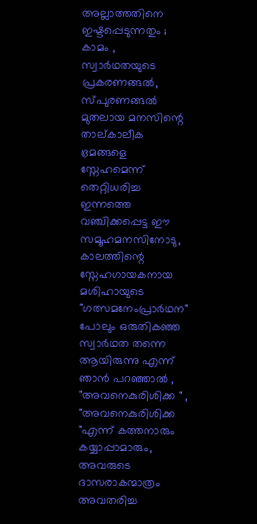അല്ലാത്തതിനെ ഇഷ്ടപ്പെടുന്നതും ; കാമം , സ്വാർഥതയുടെ പ്രകരണങ്ങൽ, സ്പുരണങ്ങൽ  മുതലായ മനസിന്റെ താല്കാലീക ഭ്രമങ്ങളെ സ്നേഹമെന്ന് തെറ്റിധരിച്ച ഇന്നത്തെ വഞ്ചിക്കപ്പെട്ട ഈ സമൂഹമനസിനോടു, കാലത്തിന്റെ സ്നേഹഗായകനായ മശിഹായുടെ "ഗത്സമനേംപ്രാർഥന" പോലും ഒരുതികഞ്ഞ സ്വാർഥത തന്നെ ആയിരുന്നു എന്ന് ഞാൻ പറഞ്ഞാൽ , "അവനെകുരിശിക്ക " , "അവനെകുരിശിക്ക "എന്ന് കത്തനാരും കയ്യാപ്പാമാരും, അവരുടെ ദാസരാകന്മാത്രം അവതരിച്ച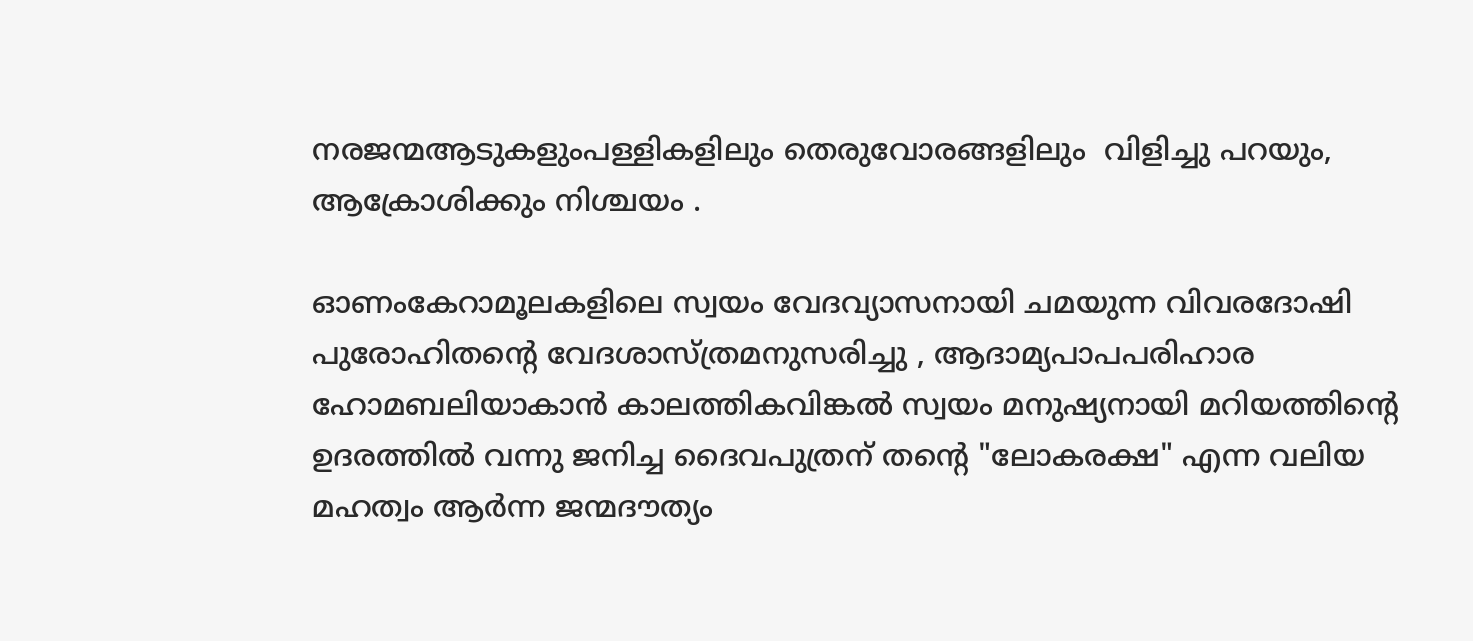നരജന്മആടുകളുംപള്ളികളിലും തെരുവോരങ്ങളിലും  വിളിച്ചു പറയും, ആക്രോശിക്കും നിശ്ചയം .

ഓണംകേറാമൂലകളിലെ സ്വയം വേദവ്യാസനായി ചമയുന്ന വിവരദോഷി
പുരോഹിതന്റെ വേദശാസ്ത്രമനുസരിച്ചു , ആദാമ്യപാപപരിഹാര ഹോമബലിയാകാൻ കാലത്തികവിങ്കൽ സ്വയം മനുഷ്യനായി മറിയത്തിന്റെ ഉദരത്തിൽ വന്നു ജനിച്ച ദൈവപുത്രന് തന്റെ "ലോകരക്ഷ" എന്ന വലിയ  മഹത്വം ആർന്ന ജന്മദൗത്യം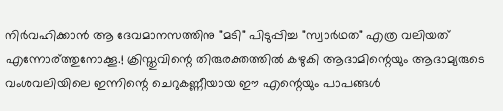നിർവഹിക്കാൻ ആ ദേവമാനസത്തിനു "മടി" പിടുപ്പിച്ച "സ്വാർഥത" എത്ര വലിയത് എന്നോര്ത്തുനോക്കൂ.! ക്രിസ്തുവിന്റെ തിരുരക്തത്തിൽ കഴുകി ആദാമിന്റെയും ആദാമ്യരുടെ വംശവലിയിലെ ഇന്നിന്റെ ചെറുകണ്ണീയായ ഈ എന്റെയും പാപങ്ങൾ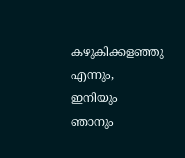കഴുകിക്കളഞ്ഞു എന്നും, ഇനിയും ഞാനും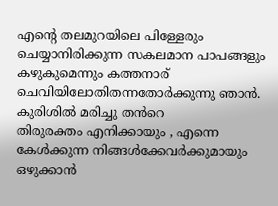എന്റെ തലമുറയിലെ പിള്ളേരും ചെയ്യാനിരിക്കുന്ന സകലമാന പാപങ്ങളും കഴുകുമെന്നും കത്തനാര്                          ചെവിയിലോതിതന്നതോർക്കുന്നു ഞാൻ.    കുരിശിൽ മരിച്ചു തൻറെ                      തിരുരക്തം എനിക്കായും , എന്നെ കേൾക്കുന്ന നിങ്ങൾക്കേവർക്കുമായും ഒഴുക്കാൻ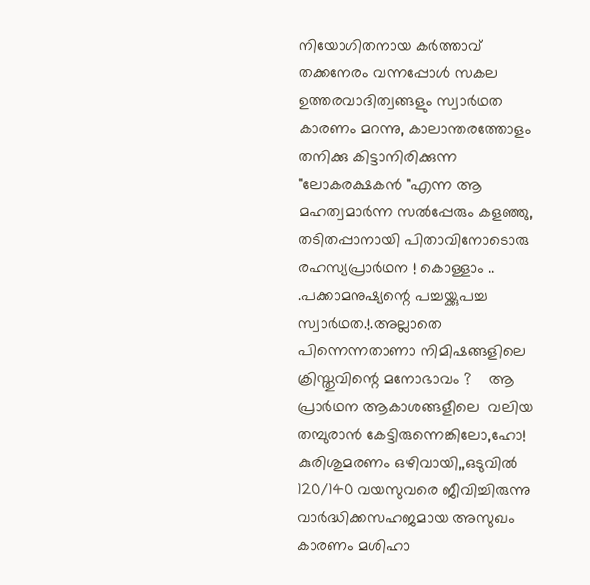നിയോഗിതനായ കർത്താവ് തക്കനേരം വന്നപ്പോൾ സകല ഉത്തരവാദിത്വങ്ങളും സ്വാർഥത കാരണം മറന്നു, കാലാന്തരത്തോളം തനിക്കു കിട്ടാനിരിക്കുന്ന "ലോകരക്ഷകൻ "എന്ന ആ മഹത്വമാർന്ന സൽപ്പേരും കളഞ്ഞു, തടിതപ്പാനായി പിതാവിനോടൊരു രഹസ്യപ്രാർഥന ! കൊള്ളാം ..                          .പക്കാമനുഷ്യന്റെ പച്ചയ്ക്കുപച്ച സ്വാർഥത.!.അല്ലാതെ പിന്നെന്നതാണാ നിമിഷങ്ങളിലെ ക്രിസ്തുവിന്റെ മനോഭാവം ?    ആ പ്രാർഥന ആകാശങ്ങളീലെ  വലിയ തമ്പുരാൻ കേട്ടിരുന്നെങ്കിലോ,ഹോ! കുരിശുമരണം ഒഴിവായി,,ഒടുവിൽ 120/140 വയസുവരെ ജീവിച്ചിരുന്നു വാർദ്ധിക്കസഹജമായ അസുഖം കാരണം മശിഹാ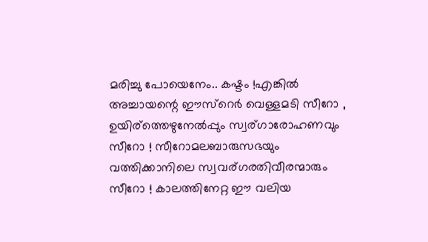മരിച്ചു പോയെനേം.. കഷ്ടം !എങ്കിൽ അച്ചായന്റെ ഈസ്റെർ വെള്ളമടി സീറോ ,  ഉയിര്ത്തെഴുനേൽപ്പും സ്വര്ഗാരോഹണവും സീറോ ! സീറോമലബാരുസഭയും വത്തിക്കാനിലെ സ്വവര്ഗരതിവീരന്മാരും സീറോ ! കാലത്തിനേറ്റ ഈ വലിയ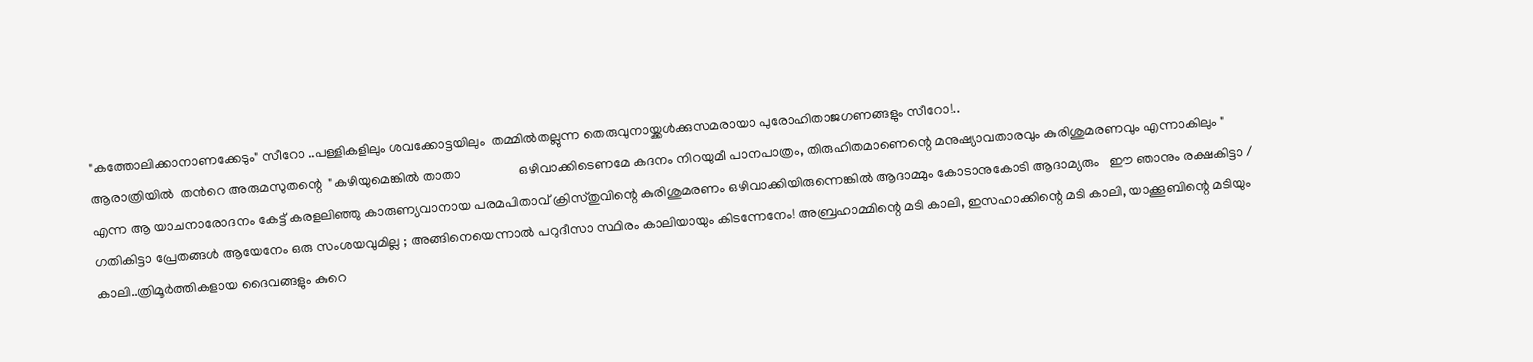"കത്തോലിക്കാനാണക്കേടും" സീറോ ..പള്ളികളിലും ശവക്കോട്ടയിലും  തമ്മിൽതല്ലുന്ന തെരുവുനായ്ക്കൾക്കുസമരായാ പുരോഹിതാജഗണങ്ങളും സീറോ!..
ആരാത്രിയിൽ  തൻറെ അരുമസുതന്റെ  "കഴിയുമെങ്കിൽ താതാ                 ഒഴിവാക്കിടെണമേ കദനം നിറയുമീ പാനപാത്രം, തിരുഹിതമാണെന്റെ മനുഷ്യാവതാരവും കുരിശുമരണവും എന്നാകിലും "    എന്ന ആ യാചനാരോദനം കേട്ട് കരളലിഞ്ഞു കാരുണ്യവാനായ പരമപിതാവ് ക്രിസ്തുവിന്റെ കുരിശുമരണം ഒഴിവാക്കിയിരുന്നെങ്കിൽ ആദാമ്മും കോടാനുകോടി ആദാമ്യരും   ഈ ഞാനും രക്ഷകിട്ടാ / ഗതികിട്ടാ പ്രേതങ്ങൾ ആയേനേം ഒരു സംശയവുമില്ല ; അങ്ങിനെയെന്നാൽ പറുദീസാ സ്ഥിരം കാലിയായും കിടന്നേനേം! അബ്രഹാമ്മിന്റെ മടി കാലി, ഇസഹാക്കിന്റെ മടി കാലി, യാക്കൂബിന്റെ മടിയും കാലി..ത്രിമൂർത്തികളായ ദൈവങ്ങളും കുറെ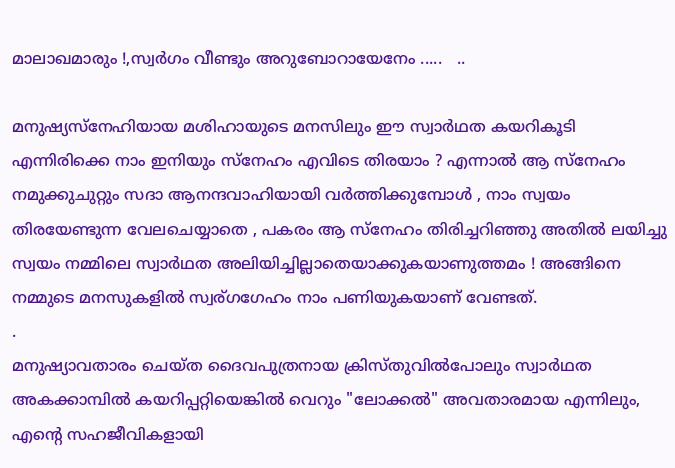മാലാഖമാരും !,സ്വർഗം വീണ്ടും അറുബോറായേനേം .....   ..

മനുഷ്യസ്നേഹിയായ മശിഹായുടെ മനസിലും ഈ സ്വാർഥത കയറികൂടി  എന്നിരിക്കെ നാം ഇനിയും സ്നേഹം എവിടെ തിരയാം ? എന്നാൽ ആ സ്നേഹം നമുക്കുചുറ്റും സദാ ആനന്ദവാഹിയായി വർത്തിക്കുമ്പോൾ , നാം സ്വയം തിരയേണ്ടുന്ന വേലചെയ്യാതെ , പകരം ആ സ്നേഹം തിരിച്ചറിഞ്ഞു അതിൽ ലയിച്ചു സ്വയം നമ്മിലെ സ്വാർഥത അലിയിച്ചില്ലാതെയാക്കുകയാണുത്തമം ! അങ്ങിനെ നമ്മുടെ മനസുകളിൽ സ്വര്ഗഗേഹം നാം പണിയുകയാണ് വേണ്ടത്.
.
മനുഷ്യാവതാരം ചെയ്ത ദൈവപുത്രനായ ക്രിസ്തുവിൽപോലും സ്വാർഥത അകക്കാമ്പിൽ കയറിപ്പറ്റിയെങ്കിൽ വെറും "ലോക്കൽ" അവതാരമായ എന്നിലും, എന്റെ സഹജീവികളായി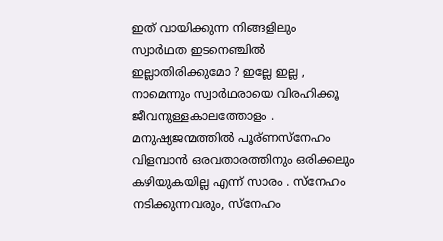ഇത് വായിക്കുന്ന നിങ്ങളിലും സ്വാർഥത ഇടനെഞ്ചിൽ ഇല്ലാതിരിക്കുമോ ? ഇല്ലേ ഇല്ല , നാമെന്നും സ്വാർഥരായെ വിരഹിക്കൂ ജീവനുള്ളകാലത്തോളം .   മനുഷ്യജന്മത്തിൽ പൂര്ണസ്നേഹം വിളമ്പാൻ ഒരവതാരത്തിനും ഒരിക്കലും  കഴിയുകയില്ല എന്ന് സാരം . സ്നേഹം നടിക്കുന്നവരും, സ്നേഹം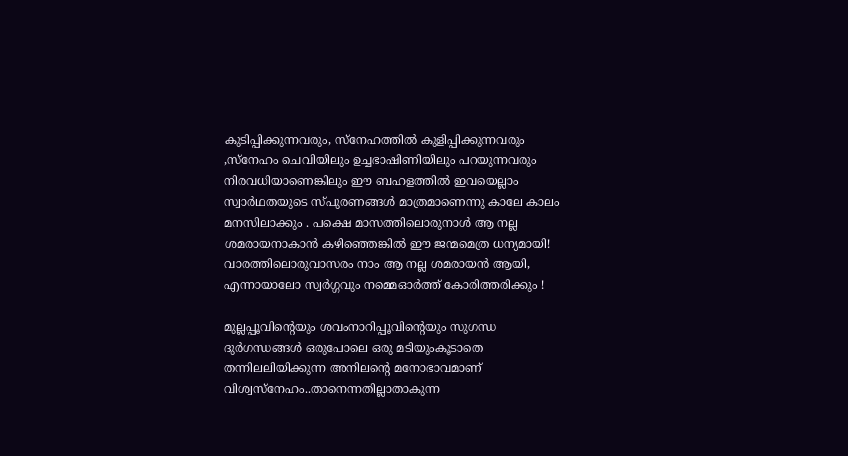കുടിപ്പിക്കുന്നവരും, സ്നേഹത്തിൽ കുളിപ്പിക്കുന്നവരും ,സ്നേഹം ചെവിയിലും ഉച്ചഭാഷിണിയിലും പറയുന്നവരും നിരവധിയാണെങ്കിലും ഈ ബഹളത്തിൽ ഇവയെല്ലാം സ്വാർഥതയുടെ സ്പുരണങ്ങൾ മാത്രമാണെന്നു കാലേ കാലം മനസിലാക്കും . പക്ഷെ മാസത്തിലൊരുനാൾ ആ നല്ല ശമരായനാകാൻ കഴിഞ്ഞെങ്കിൽ ഈ ജന്മമെത്ര ധന്യമായി! വാരത്തിലൊരുവാസരം നാം ആ നല്ല ശമരായൻ ആയി, എന്നായാലോ സ്വർഗ്ഗവും നമ്മെഓർത്ത്‌ കോരിത്തരിക്കും !

മുല്ലപ്പൂവിന്റെയും ശവംനാറിപ്പൂവിന്റെയും സുഗന്ധ ദുർഗന്ധങ്ങൾ ഒരുപോലെ ഒരു മടിയുംകൂടാതെ തന്നിലലിയിക്കുന്ന അനിലന്റെ മനോഭാവമാണ് വിശ്വസ്നേഹം..താനെന്നതില്ലാതാകുന്ന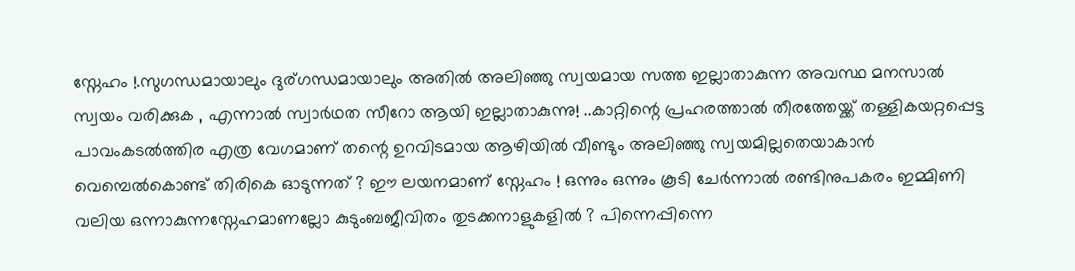സ്നേഹം !.സുഗന്ധമായാലും ദുര്ഗന്ധമായാലും അതിൽ അലിഞ്ഞു സ്വയമായ സത്ത ഇല്ലാതാകുന്ന അവസ്ഥ മനസാൽ സ്വയം വരിക്കുക , എന്നാൽ സ്വാർഥത സീറോ ആയി ഇല്ലാതാകുന്നു! ..കാറ്റിന്റെ പ്രഹരത്താൽ തീരത്തേയ്ക്ക് തള്ളികയറ്റപ്പെട്ട പാവംകടൽത്തിര എത്ര വേഗമാണ് തന്റെ ഉറവിടമായ ആഴിയിൽ വീണ്ടും അലിഞ്ഞു സ്വയമില്ലതെയാകാൻ വെമ്പെൽകൊണ്ട്‌ തിരികെ ഓടുന്നത് ? ഈ ലയനമാണ് സ്നേഹം ! ഒന്നും ഒന്നും കൂടി ചേർന്നാൽ രണ്ടിനുപകരം ഇമ്മിണി വലിയ ഒന്നാകുന്നസ്നേഹമാണല്ലോ കുടുംബജീവിതം തുടക്കനാളുകളിൽ ? പിന്നെപ്പിന്നെ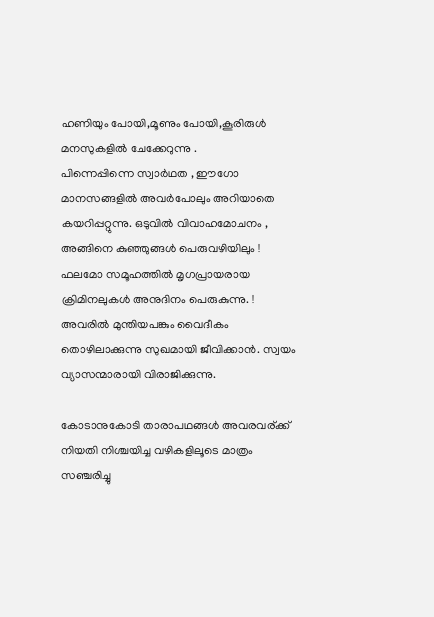ഹണിയും പോയി,മൂണും പോയി,കൂരിരുൾ മനസുകളിൽ ചേക്കേറുന്നു .
പിന്നെപ്പിന്നെ സ്വാർഥത , ഈഗോ മാനസങ്ങളിൽ അവർപോലും അറിയാതെ കയറിപ്പറ്റുന്നു. ഒടുവിൽ വിവാഹമോചനം , അങ്ങിനെ കുഞ്ഞുങ്ങൾ പെരുവഴിയിലും !  ഫലമോ സമൂഹത്തിൽ മൃഗപ്രായരായ ക്രിമിനലുകൾ അനുദിനം പെരുകുന്നു. ! അവരിൽ മുന്തിയപങ്കും വൈദീകം തൊഴിലാക്കുന്നു സുഖമായി ജീവിക്കാൻ. സ്വയം വ്യാസന്മാരായി വിരാജിക്കുന്നു.

കോടാനുകോടി താരാപഥങ്ങൾ അവരവര്ക്ക് നിയതി നിശ്ചയിച്ച വഴികളിലൂടെ മാത്രം സഞ്ചരിച്ചു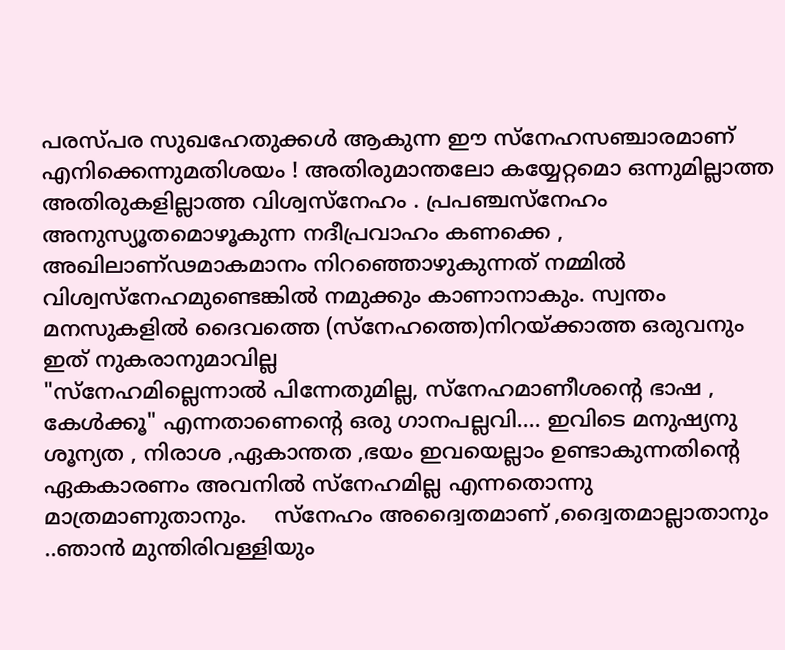പരസ്പര സുഖഹേതുക്കൾ ആകുന്ന ഈ സ്നേഹസഞ്ചാരമാണ് എനിക്കെന്നുമതിശയം ! അതിരുമാന്തലോ കയ്യേറ്റമൊ ഒന്നുമില്ലാത്ത അതിരുകളില്ലാത്ത വിശ്വസ്നേഹം . പ്രപഞ്ചസ്നേഹം അനുസ്യൂതമൊഴൂകുന്ന നദീപ്രവാഹം കണക്കെ , അഖിലാണ്ഢമാകമാനം നിറഞ്ഞൊഴുകുന്നത് നമ്മിൽ വിശ്വസ്നേഹമുണ്ടെങ്കിൽ നമുക്കും കാണാനാകും. സ്വന്തം മനസുകളിൽ ദൈവത്തെ (സ്നേഹത്തെ)നിറയ്ക്കാത്ത ഒരുവനും ഇത് നുകരാനുമാവില്ല
"സ്നേഹമില്ലെന്നാൽ പിന്നേതുമില്ല, സ്നേഹമാണീശന്റെ ഭാഷ , കേൾക്കൂ" എന്നതാണെന്റെ ഒരു ഗാനപല്ലവി.... ഇവിടെ മനുഷ്യനു ശൂന്യത , നിരാശ ,ഏകാന്തത ,ഭയം ഇവയെല്ലാം ഉണ്ടാകുന്നതിന്റെ ഏകകാരണം അവനിൽ സ്നേഹമില്ല എന്നതൊന്നു മാത്രമാണുതാനും.    സ്നേഹം അദ്വൈതമാണ് ,ദ്വൈതമാല്ലാതാനും ..ഞാൻ മുന്തിരിവള്ളിയും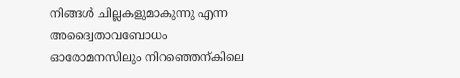നിങ്ങൾ ചില്ലകളുമാകുന്നു എന്ന അദ്വൈതാവബോധം ഓരോമനസിലും നിറഞ്ഞെന്കിലെ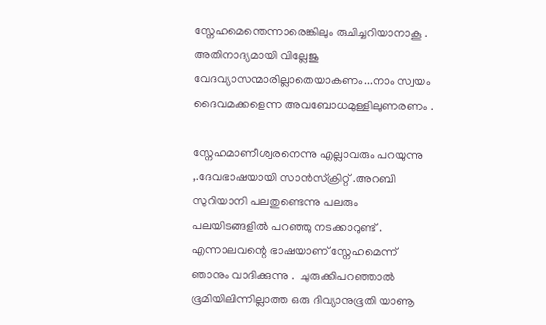സ്നേഹമെന്തെന്നാരെങ്കിലും രുചിച്ചറിയാനാകൂ . അതിനാദ്യമായി വില്ലേജു വേദവ്യാസന്മാരില്ലാതെയാകണം...നാം സ്വയം ദൈവമക്കളെന്ന അവബോധമുള്ളിലുണരണം .

സ്നേഹമാണീശ്വരനെന്നു എല്ലാവരും പറയുന്നു ,.ദേവഭാഷയായി സാൻസ്ക്രിറ്റ് .അറബി സുറിയാനി പലതുണ്ടെന്നു പലരും പലയിടങ്ങളിൽ പറഞ്ഞു നടക്കാറുണ്ട് . എന്നാലവന്റെ ഭാഷയാണ്‌ സ്നേഹമെന്ന് ഞാനും വാദിക്കുന്നു .  ചുരുക്കിപറഞ്ഞാൽ ഭൂമിയിലിന്നില്ലാത്ത ഒരു ദിവ്യാനുഭൂതി യാണൂ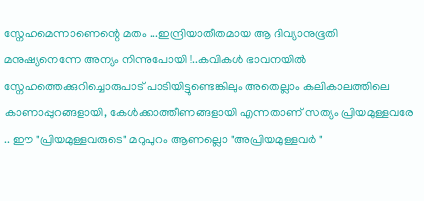സ്നേഹമെന്നാണെന്റെ മതം ...ഇന്ദ്രിയാതീതമായ ആ ദിവ്യാനുഭൂതി  മനുഷ്യനെന്നേ അന്യം നിന്നുപോയി !..കവികൾ ഭാവനയിൽ സ്നേഹത്തെക്കുറിച്ചൊരുപാട് പാടിയിട്ടുണ്ടെങ്കിലും അതെല്ലാം കലികാലത്തിലെ കാണാപ്പുറങ്ങളായി, കേൾക്കാത്തീണങ്ങളായി എന്നതാണ് സത്യം പ്രിയമുള്ളവരേ .. ഈ "പ്രിയമുള്ളവരുടെ" മറുപുറം ആണല്ലൊ "അപ്രിയമുള്ളവർ "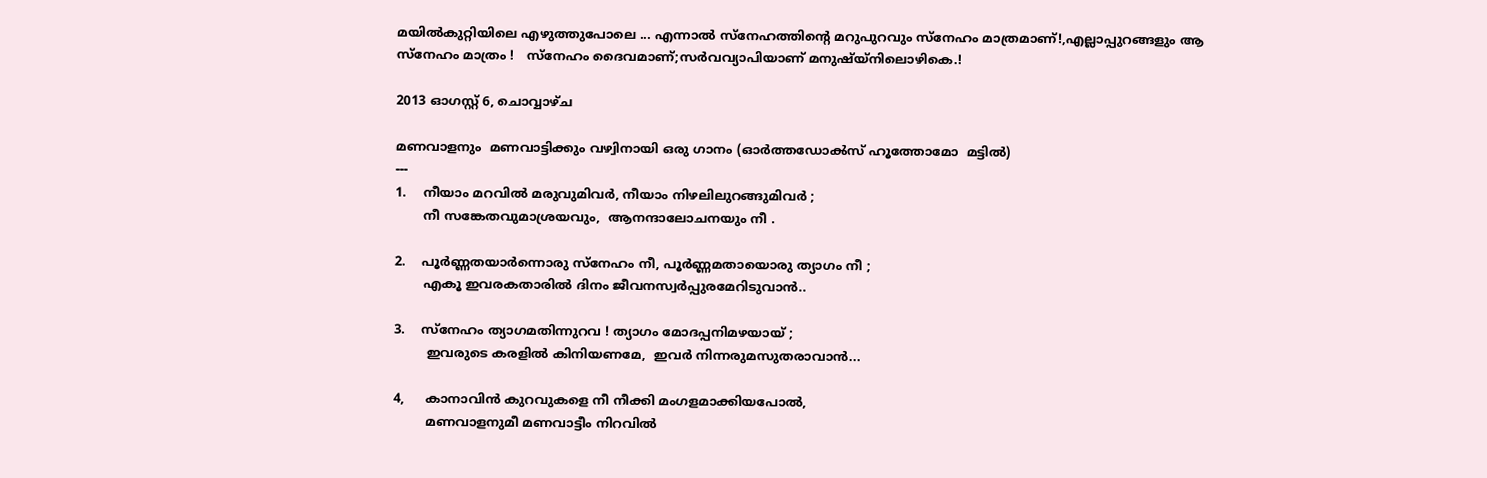മയിൽകുറ്റിയിലെ എഴുത്തുപോലെ ... എന്നാൽ സ്നേഹത്തിന്റെ മറുപുറവും സ്നേഹം മാത്രമാണ്!,എല്ലാപ്പുറങ്ങളും ആ സ്നേഹം മാത്രം !   സ്നേഹം ദൈവമാണ്;സർവവ്യാപിയാണ്‌ മനുഷ്യ്നിലൊഴികെ.!

2013 ഓഗസ്റ്റ് 6, ചൊവ്വാഴ്ച

മണവാളനും  മണവാട്ടിക്കും വഴ്വിനായി ഒരു ഗാനം (ഓർത്തഡോൿസ്‌ ഹൂത്തോമോ  മട്ടിൽ)
---
1.    നീയാം മറവിൽ മരുവുമിവർ, നീയാം നിഴലിലുറങ്ങുമിവർ ;
       നീ സങ്കേതവുമാശ്രയവും,  ആനന്ദാലോചനയും നീ .

2.    പൂർണ്ണതയാർന്നൊരു സ്നേഹം നീ, പൂർണ്ണമതായൊരു ത്യാഗം നീ ;
       എകൂ ഇവരകതാരിൽ ദിനം ജീവനസ്വർപ്പുരമേറിടുവാൻ..

3.    സ്നേഹം ത്യാഗമതിന്നുറവ ! ത്യാഗം മോദപ്പനിമഴയായ് ;
        ഇവരുടെ കരളിൽ കിനിയണമേ,  ഇവർ നിന്നരുമസുതരാവാൻ...

4,     കാനാവിൻ കുറവുകളെ നീ നീക്കി മംഗളമാക്കിയപോൽ,
        മണവാളനുമീ മണവാട്ടീം നിറവിൽ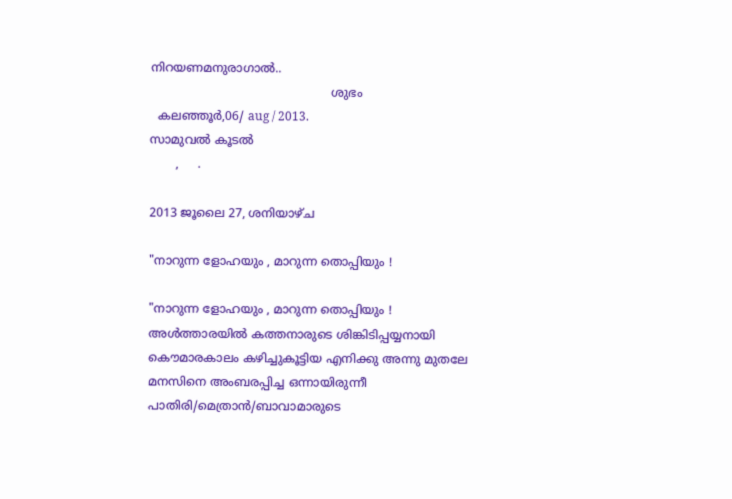നിറയണമനുരാഗാൽ..
                                                 ശുഭം
  കലഞ്ഞൂർ,06/ aug / 2013.                                           സാമുവൽ കൂടൽ
       ,     .

2013 ജൂലൈ 27, ശനിയാഴ്‌ച

"നാറുന്ന ളോഹയും , മാറുന്ന തൊപ്പിയും !

"നാറുന്ന ളോഹയും , മാറുന്ന തൊപ്പിയും !                                                                                         അൾത്താരയിൽ കത്തനാരുടെ ശിങ്കിടിപ്പയ്യനായി കൌമാരകാലം കഴിച്ചുകൂട്ടിയ എനിക്കു അന്നു മുതലേ മനസിനെ അംബരപ്പിച്ച ഒന്നായിരുന്നീ പാതിരി/മെത്രാൻ/ബാവാമാരുടെ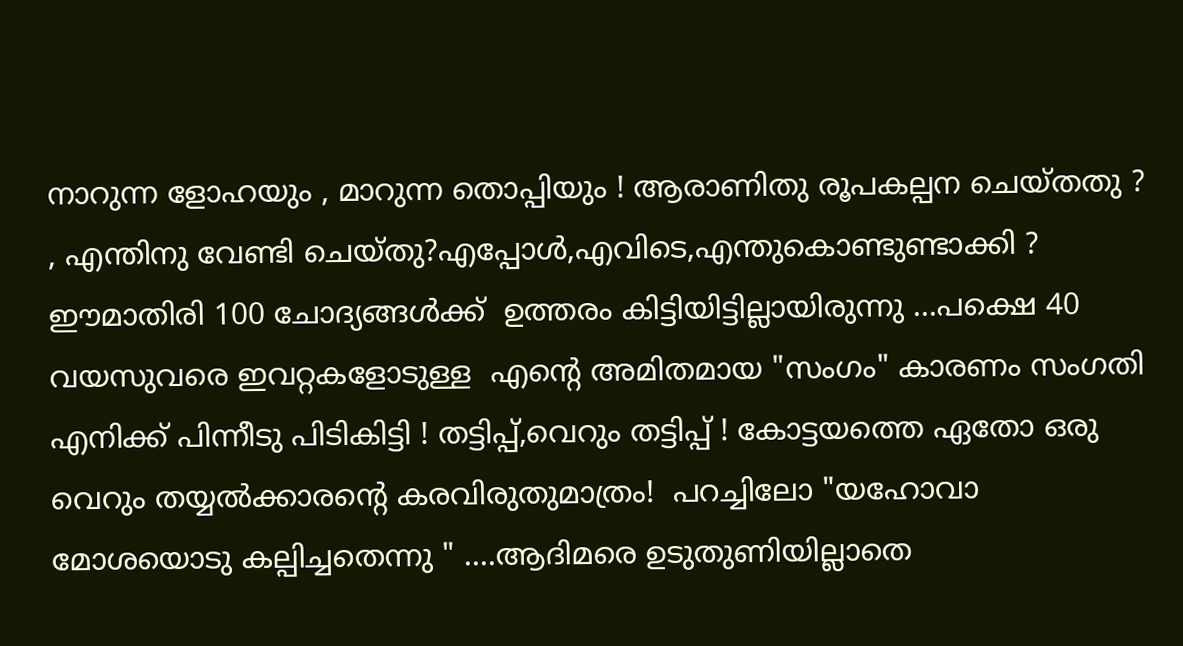നാറുന്ന ളോഹയും , മാറുന്ന തൊപ്പിയും ! ആരാണിതു രൂപകല്പന ചെയ്തതു ? , എന്തിനു വേണ്ടി ചെയ്തു?എപ്പോൾ,എവിടെ,എന്തുകൊണ്ടുണ്ടാക്കി ? ഈമാതിരി 100 ചോദ്യങ്ങൾക്ക്  ഉത്തരം കിട്ടിയിട്ടില്ലായിരുന്നു ...പക്ഷെ 40 വയസുവരെ ഇവറ്റകളോടുള്ള  എന്റെ അമിതമായ "സംഗം" കാരണം സംഗതി എനിക്ക് പിന്നീടു പിടികിട്ടി ! തട്ടിപ്പ്,വെറും തട്ടിപ്പ് ! കോട്ടയത്തെ ഏതോ ഒരു വെറും തയ്യൽക്കാരന്റെ കരവിരുതുമാത്രം!  പറച്ചിലോ "യഹോവാ മോശയൊടു കല്പിച്ചതെന്നു " ....ആദിമരെ ഉടുതുണിയില്ലാതെ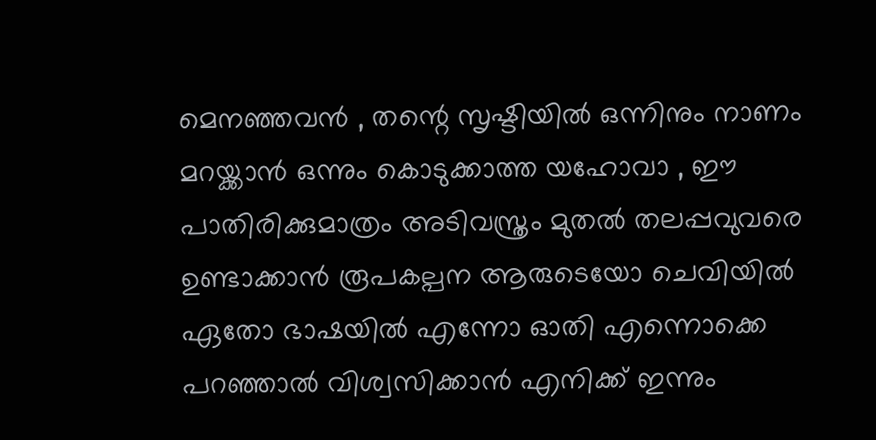മെനഞ്ഞവൻ , തന്റെ സൃഷ്ടിയിൽ ഒന്നിനും നാണം മറയ്ക്കാൻ ഒന്നും കൊടുക്കാത്ത യഹോവാ , ഈ പാതിരിക്കുമാത്രം അടിവസ്ത്രം മുതൽ തലപ്പവുവരെ ഉണ്ടാക്കാൻ രൂപകല്പന ആരുടെയോ ചെവിയിൽ ഏതോ ഭാഷയിൽ എന്നോ ഓതി എന്നൊക്കെ പറഞ്ഞാൽ വിശ്വസിക്കാൻ എനിക്ക് ഇന്നും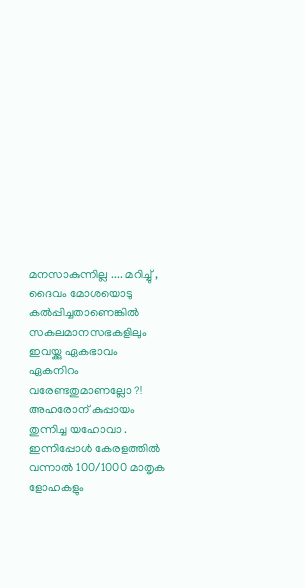മനസാകുന്നില്ല .... മറിച്ചു് , ദൈവം മോശയൊടു കൽപ്പിച്ചതാണെങ്കിൽ സകലമാനസഭകളിലും ഇവയ്ക്കു ഏകഭാവം ഏകനിറം വരേണ്ടതുമാണല്ലോ ?! അഹരോന് കുപ്പായം തുന്നിച്ച യഹോവാ . ഇന്നിപ്പോൾ കേരളത്തിൽ വന്നാൽ 100/1000 മാതൃക ളോഹകളും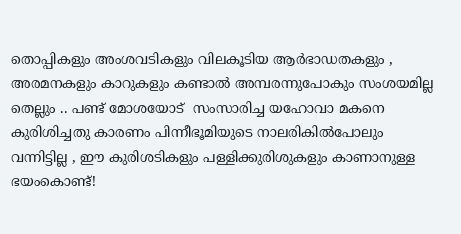തൊപ്പികളും അംശവടികളും വിലകൂടിയ ആർഭാഡതകളും , അരമനകളും കാറുകളും കണ്ടാൽ അമ്പരന്നുപോകും സംശയമില്ല തെല്ലും .. പണ്ട് മോശയോട്  സംസാരിച്ച യഹോവാ മകനെ കുരിശിച്ചതു കാരണം പിന്നീഭൂമിയുടെ നാലരികിൽപോലും വന്നിട്ടില്ല , ഈ കുരിശടികളും പള്ളിക്കുരിശുകളും കാണാനുള്ള ഭയംകൊണ്ട്!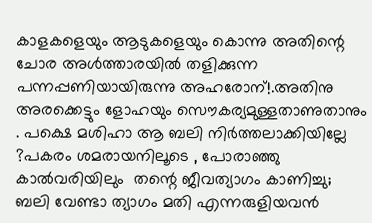കാളകളെയും ആടുകളെയും കൊന്നു അതിന്റെ ചോര അൾത്താരയിൽ തളിക്കുന്ന പന്നപ്പണിയായിരുന്നു അഹരോന്!.അതിനു അരക്കെട്ടും ളോഹയും സൌകര്യമുള്ളതാണുതാനും    . പക്ഷെ മശിഹാ ആ ബലി നിർത്തലാക്കിയില്ലേ ?പകരം ശമരായനിലൂടെ , പോരാഞ്ഞു      കാൽവരിയിലും  തന്റെ ജീവത്യാഗം കാണിച്ചു; ബലി വേണ്ടാ ത്യാഗം മതി എന്നരുളിയവൻ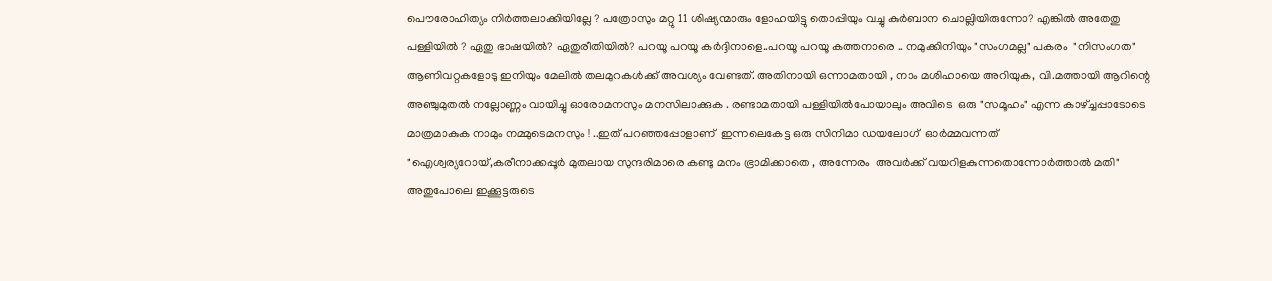പൌരോഹിത്യം നിർത്തലാക്കിയില്ലേ ? പത്രോസും മറ്റു 11 ശിഷ്യന്മാരും ളോഹയിട്ടു തൊപ്പിയും വച്ചു കുർബാന ചൊല്ലിയിരുന്നോ? എങ്കിൽ അതേതു പള്ളിയിൽ ? ഏതു ഭാഷയിൽ? ഏതുരീതിയിൽ? പറയൂ പറയൂ കർദ്ദിനാളെ..പറയൂ പറയൂ കത്തനാരെ .. നമുക്കിനിയും "സംഗമല്ല" പകരം  "നിസംഗത" ആണിവറ്റകളോടു ഇനിയും മേലിൽ തലമുറകൾക്ക് അവശ്യം വേണ്ടത്. അതിനായി ഒന്നാമതായി , നാം മശിഹായെ അറിയുക, വി.മത്തായി ആറിന്റെ അഞ്ചുമുതൽ നല്ലോണ്ണം വായിച്ചു ഓരോമനസും മനസിലാക്കുക . രണ്ടാമതായി പള്ളിയിൽപോയാലും അവിടെ  ഒരു "സമൂഹം" എന്ന കാഴ്ച്ചപ്പാടോടെ മാത്രമാകുക നാമും നമ്മുടെമനസും ! ..ഇത് പറഞ്ഞപ്പോളാണ്  ഇന്നലെകേട്ട ഒരു സിനിമാ ഡയലോഗ്  ഓർമ്മവന്നത്  "ഐശ്വര്യറോയ്,കരീനാക്കപ്പൂർ മുതലായ സുന്ദരിമാരെ കണ്ടു മനം ഭ്രാമിക്കാതെ , അന്നേരം  അവർക്ക് വയറിളകുന്നതൊന്നോർത്താൽ മതി"  അതുപോലെ ഇക്കൂട്ടരുടെ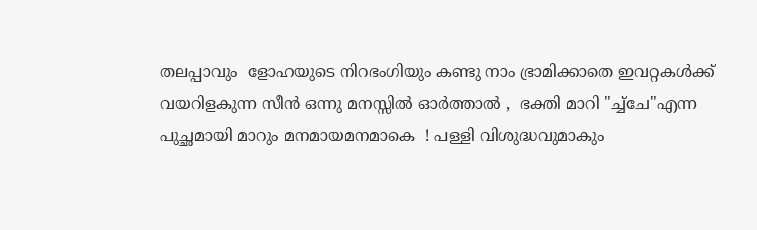തലപ്പാവും  ളോഹയുടെ നിറഭംഗിയും കണ്ടു നാം ഭ്രാമിക്കാതെ ഇവറ്റകൾക്ക് വയറിളകുന്ന സീൻ ഒന്നു മനസ്സിൽ ഓർത്താൽ ,  ഭക്തി മാറി "ച്ച്ചേ"എന്ന പുച്ഛമായി മാറും മനമായമനമാകെ  ! പള്ളി വിശുദ്ധവുമാകും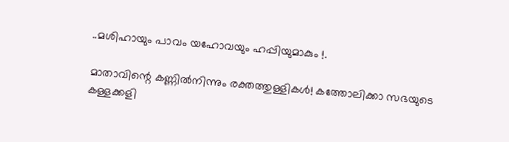..മശിഹായും പാവം യഹോവയും ഹപ്പിയുമാകും !.

മാതാവിന്റെ കണ്ണില്‍നിന്നും രക്തത്തുള്ളികള്‍! കത്തോലിക്കാ സഭയുടെ കള്ളക്കളി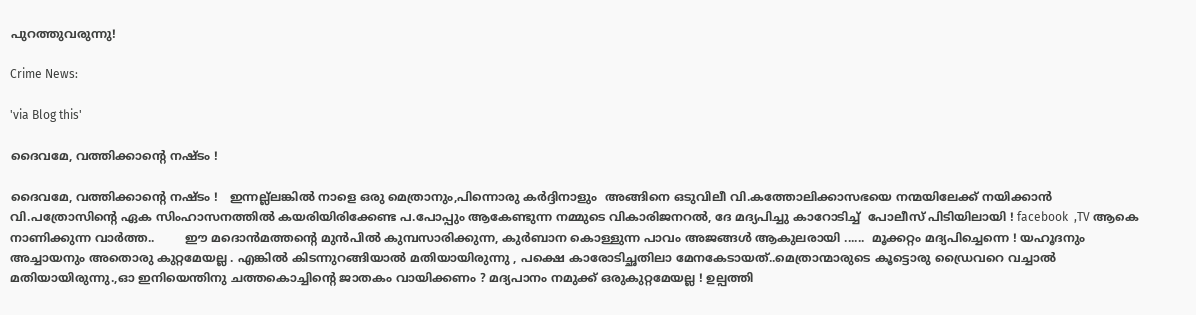പുറത്തുവരുന്നു!

Crime News:

'via Blog this'

ദൈവമേ, വത്തിക്കാന്റെ നഷ്ടം !

ദൈവമേ, വത്തിക്കാന്റെ നഷ്ടം !   ഇന്നല്ല്ലങ്കിൽ നാളെ ഒരു മെത്രാനും,പിന്നൊരു കർദ്ദിനാളും  അങ്ങിനെ ഒടുവിലീ വി.കത്തോലിക്കാസഭയെ നന്മയിലേക്ക് നയിക്കാൻ വി.പത്രോസിന്റെ ഏക സിംഹാസനത്തിൽ കയരിയിരിക്കേണ്ട പ.പോപ്പും ആകേണ്ടുന്ന നമ്മുടെ വികാരിജനറൽ, ദേ മദ്യപിച്ചു കാറോടിച്ച്  പോലീസ് പിടിയിലായി ! facebook  ,TV ആകെ നാണിക്കുന്ന വാർത്ത..        ഈ മദൊൻമത്തന്റെ മുൻപിൽ കുമ്പസാരിക്കുന്ന, കുർബാന കൊള്ളുന്ന പാവം അജങ്ങൾ ആകുലരായി ......  മൂക്കറ്റം മദ്യപിച്ചെന്നെ ! യഹൂദനും അച്ചായനും അതൊരു കുറ്റമേയല്ല . എങ്കിൽ കിടന്നുറങ്ങിയാൽ മതിയായിരുന്നു , പക്ഷെ കാരോടിച്ഛതിലാ മേനകേടായത്..മെത്രാന്മാരുടെ കൂട്ടൊരു ഡ്രൈവറെ വച്ചാൽ മതിയായിരുന്നു.,ഓ ഇനിയെന്തിനു ചത്തകൊച്ചിന്റെ ജാതകം വായിക്കണം ? മദ്യപാനം നമുക്ക് ഒരുകുറ്റമേയല്ല ! ഉല്പത്തി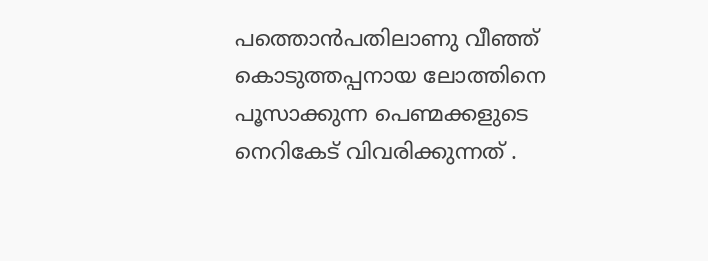പത്തൊൻപതിലാണു വീഞ്ഞ് കൊടുത്തപ്പനായ ലോത്തിനെ പൂസാക്കുന്ന പെണ്മക്കളുടെ നെറികേട് വിവരിക്കുന്നത് .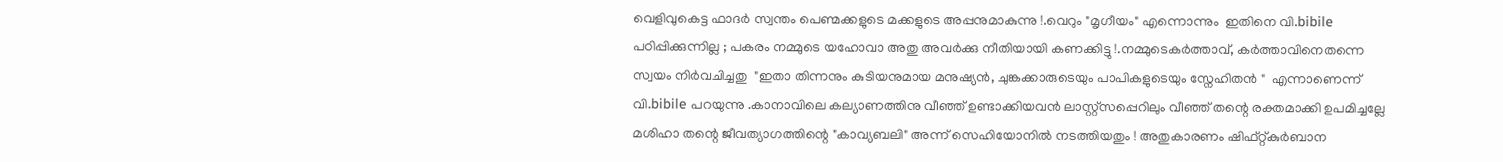വെളിവുകെട്ട ഫാദർ സ്വന്തം പെണ്മക്കളുടെ മക്കളുടെ അപ്പനുമാകുന്നു !.വെറും "മൃഗീയം" എന്നൊന്നും  ഇതിനെ വി.bibile  പഠിപ്പിക്കുന്നില്ല ; പകരം നമ്മുടെ യഹോവാ അതു അവർക്കു നീതിയായി കണക്കിട്ടു !.നമ്മുടെകർത്താവ്, കർത്താവിനെതന്നെ സ്വയം നിർവചിച്ചതു  "ഇതാ തിന്നനും കുടിയനുമായ മനുഷ്യൻ, ചുങ്കക്കാരുടെയും പാപികളുടെയും സ്നേഹിതൻ "  എന്നാണെന്ന് വി.bibile പറയുന്നു .കാനാവിലെ കല്യാണത്തിനു വീഞ്ഞ് ഉണ്ടാക്കിയവൻ ലാസ്റ്റ്സപ്പെറിലും വീഞ്ഞ് തന്റെ രക്തമാക്കി ഉപമിച്ചല്ലേ മശിഹാ തന്റെ ജീവത്യാഗത്തിന്റെ "കാവ്യബലി" അന്ന് സെഹിയോനിൽ നടത്തിയതും ! അതുകാരണം ഷിഫ്റ്റ്കുർബാന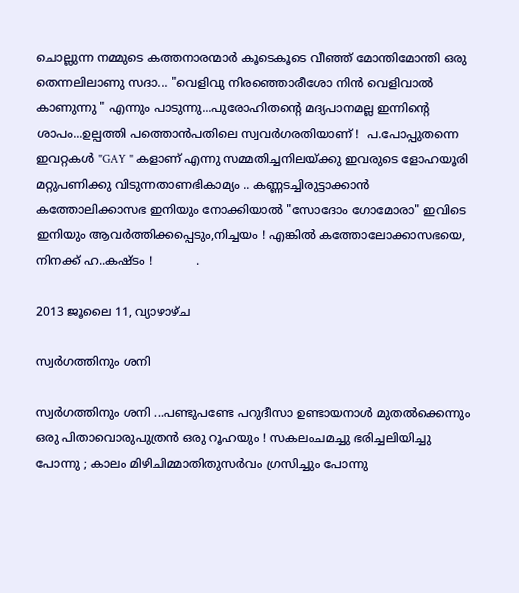ചൊല്ലുന്ന നമ്മുടെ കത്തനാരന്മാർ കൂടെകൂടെ വീഞ്ഞ് മോന്തിമോന്തി ഒരു തെന്നലിലാണു സദാ... "വെളിവു നിരഞ്ഞൊരീശോ നിൻ വെളിവാൽ കാണുന്നു " എന്നും പാടുന്നു...പുരോഹിതന്റെ മദ്യപാനമല്ല ഇന്നിന്റെ ശാപം...ഉല്പത്തി പത്തൊൻപതിലെ സ്വവർഗരതിയാണ് !  പ.പോപ്പുതന്നെ ഇവറ്റകൾ "GAY " കളാണ് എന്നു സമ്മതിച്ചനിലയ്ക്കു ഇവരുടെ ളോഹയൂരി  മറ്റുപണിക്കു വിടുന്നതാണഭികാമ്യം .. കണ്ണടച്ചിരുട്ടാക്കാൻ കത്തോലിക്കാസഭ ഇനിയും നോക്കിയാൽ "സോദോം ഗോമോരാ" ഇവിടെ ഇനിയും ആവർത്തിക്കപ്പെടും,നിച്ചയം ! എങ്കിൽ കത്തോലോക്കാസഭയെ, നിനക്ക് ഹ..കഷ്ടം !            .

2013 ജൂലൈ 11, വ്യാഴാഴ്‌ച

സ്വർഗത്തിനും ശനി

സ്വർഗത്തിനും ശനി ...പണ്ടുപണ്ടേ പറുദീസാ ഉണ്ടായനാൾ മുതൽക്കെന്നും ഒരു പിതാവൊരുപുത്രൻ ഒരു റൂഹയും ! സകലംചമച്ചു ഭരിച്ചലിയിച്ചു പോന്നു ; കാലം മിഴിചിമ്മാതിതുസർവം ഗ്രസിച്ചും പോന്നു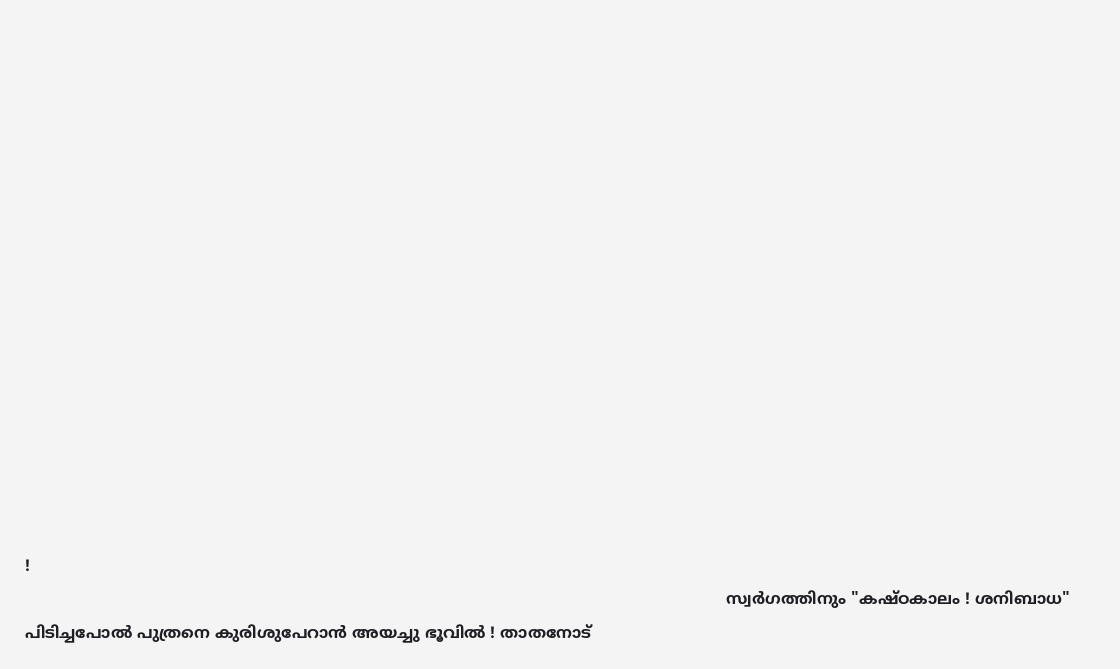!
                                                                                                                                              സ്വർഗത്തിനും "കഷ്ഠകാലം ! ശനിബാധ" പിടിച്ചപോൽ പുത്രനെ കുരിശുപേറാൻ അയച്ചു ഭൂവിൽ ! താതനോട്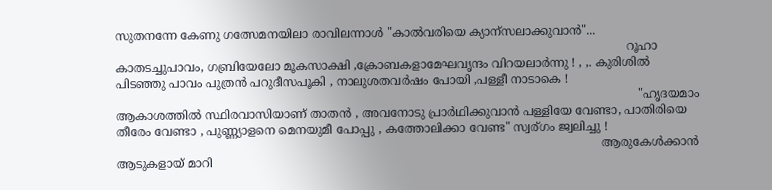സുതനന്നേ കേണു ഗത്സേമനയിലാ രാവിലന്നാൾ "കാൽവരിയെ ക്യാന്സലാക്കുവാൻ"...
                                                                                                                                          റൂഹാ കാതടച്ചുപാവം, ഗബ്രിയേലോ മൂകസാക്ഷി ,ക്രോബകളാമേഘവൃന്ദം വിറയലാർന്നു ! , ,. കുരിശിൽ പിടഞ്ഞു പാവം പുത്രൻ പറുദീസപൂകി , നാലുശതവർഷം പോയി ,പള്ളീ നാടാകെ !
                                                                                                                                             "ഹൃദയമാം ആകാശത്തിൽ സ്ഥിരവാസിയാണ് താതൻ , അവനോടു പ്രാർഥിക്കുവാൻ പള്ളിയേ വേണ്ടാ, പാതിരിയെ തീരേം വേണ്ടാ , പുണ്ണ്യാളനെ മെനയുമീ പോപ്പു , കത്തോലിക്കാ വേണ്ട" സ്വര്ഗം ജ്വലിച്ചു !
                                                                                                                                   ആരുകേൾക്കാൻ ആടുകളായ് മാറി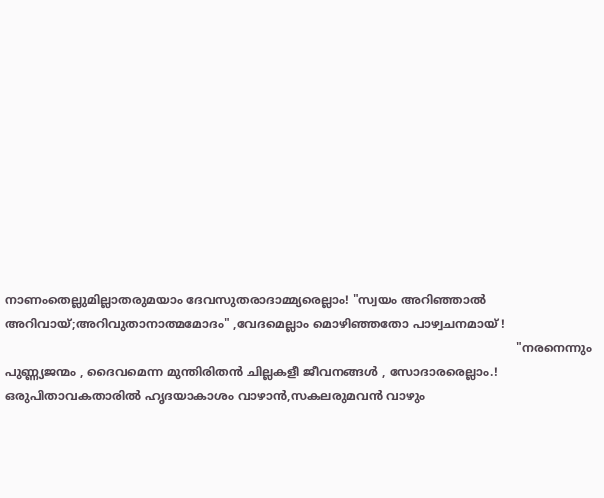നാണംതെല്ലുമില്ലാതരുമയാം ദേവസുതരാദാമ്മ്യരെല്ലാം! "സ്വയം അറിഞ്ഞാൽ അറിവായ്‌;അറിവുതാനാത്മമോദം" ,വേദമെല്ലാം മൊഴിഞ്ഞതോ പാഴ്വചനമായ് !
                                                                                                                                          "നരനെന്നും പുണ്ണ്യജന്മം , ദൈവമെന്ന മുന്തിരിതൻ ചില്ലകളീ ജീവനങ്ങൾ , സോദാരരെല്ലാം.! ഒരുപിതാവകതാരിൽ ഹൃദയാകാശം വാഴാൻ,സകലരുമവൻ വാഴും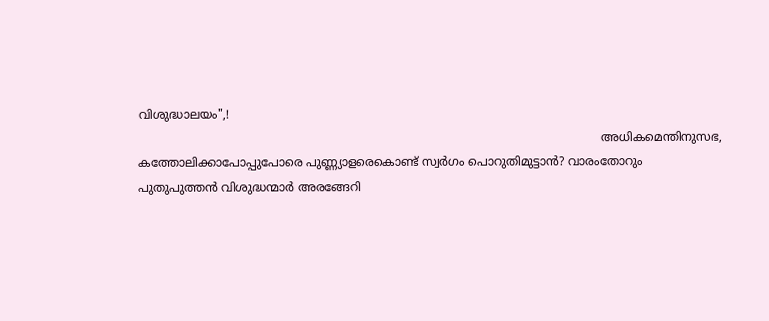വിശുദ്ധാലയം",!
                                                                                                                             അധികമെന്തിനുസഭ, കത്തോലിക്കാപോപ്പുപോരെ പുണ്ണ്യാളരെകൊണ്ട് സ്വർഗം പൊറുതിമുട്ടാൻ? വാരംതോറും പുതുപുത്തൻ വിശുദ്ധന്മാർ അരങ്ങേറി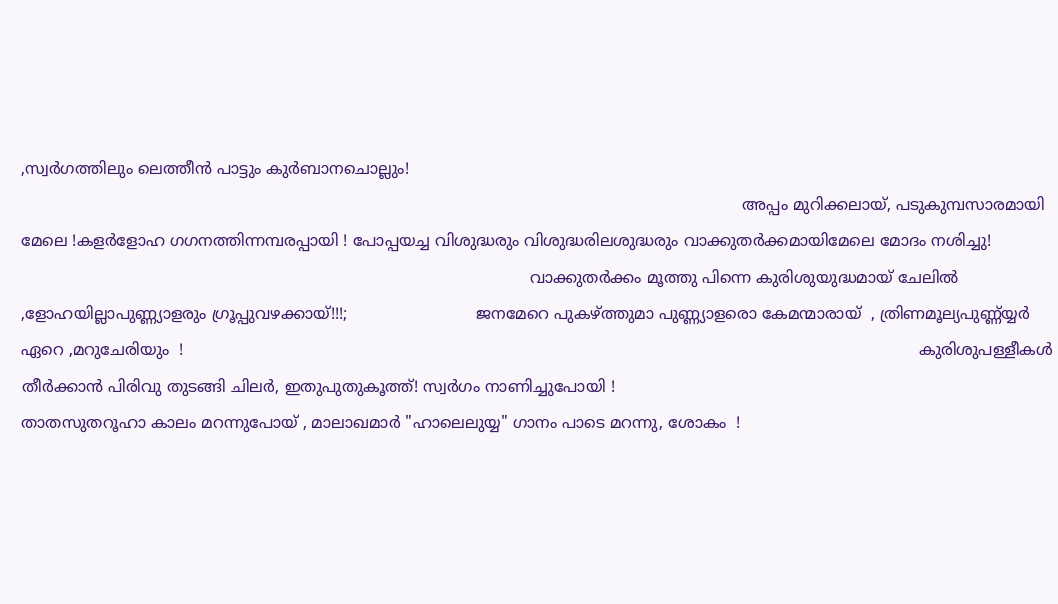,സ്വർഗത്തിലും ലെത്തീൻ പാട്ടും കുർബാനചൊല്ലും!
                                                                                                                                                  അപ്പം മുറിക്കലായ്, പടുകുമ്പസാരമായി മേലെ !കളർളോഹ ഗഗനത്തിന്നമ്പരപ്പായി ! പോപ്പയച്ച വിശുദ്ധരും വിശുദ്ധരിലശുദ്ധരും വാക്കുതർക്കമായിമേലെ മോദം നശിച്ചു!
                                                                                                       വാക്കുതർക്കം മൂത്തു പിന്നെ കുരിശുയുദ്ധമായ് ചേലിൽ ,ളോഹയില്ലാപുണ്ണ്യാളരും ഗ്രൂപ്പുവഴക്കായ്‌!!!;                          ജനമേറെ പുകഴ്ത്തുമാ പുണ്ണ്യാളരൊ കേമന്മാരായ്  , ത്രിണമൂല്യപുണ്ണ്യ്യർ ഏറെ ,മറുചേരിയും  !                                                                                                                                                     കുരിശുപള്ളീകൾ തീർക്കാൻ പിരിവു തുടങ്ങി ചിലർ, ഇതുപുതുകൂത്ത്! സ്വർഗം നാണിച്ചുപോയി !
താതസുതറൂഹാ കാലം മറന്നുപോയ്‌ , മാലാഖമാർ "ഹാലെലുയ്യ" ഗാനം പാടെ മറന്നു, ശോകം  !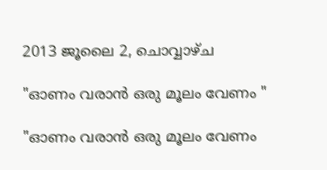2013 ജൂലൈ 2, ചൊവ്വാഴ്ച

"ഓണം വരാൻ ഒരു മൂലം വേണം "

"ഓണം വരാൻ ഒരു മൂലം വേണം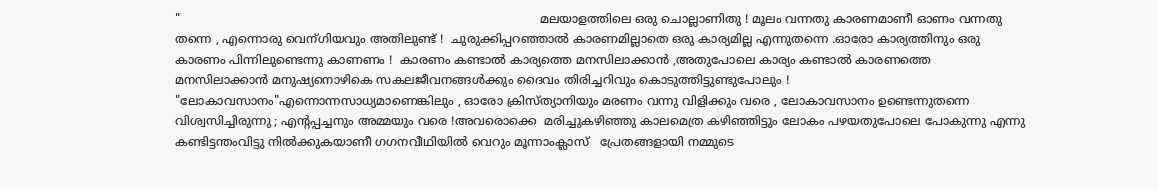"                                                                                                 മലയാളത്തിലെ ഒരു ചൊല്ലാണിതു ! മൂലം വന്നതു കാരണമാണീ ഓണം വന്നതു തന്നെ , എന്നൊരു വെന്ഗിയവും അതിലുണ്ട് !  ചുരുക്കിപ്പറഞ്ഞാൽ കാരണമില്ലാതെ ഒരു കാര്യമില്ല എന്നുതന്നെ .ഓരോ കാര്യത്തിനും ഒരു കാരണം പിന്നിലുണ്ടെന്നു കാണണം !  കാരണം കണ്ടാൽ കാര്യത്തെ മനസിലാക്കാൻ ,അതുപോലെ കാര്യം കണ്ടാൽ കാരണത്തെ മനസിലാക്കാൻ മനുഷ്യനൊഴികെ സകലജീവനങ്ങൾക്കും ദൈവം തിരിച്ചറിവും കൊടുത്തിട്ടുണ്ടുപോലും !  "ലോകാവസാനം"എന്നൊന്നസാധ്യമാണെങ്കിലും , ഓരോ ക്രിസ്ത്യാനിയും മരണം വന്നു വിളിക്കും വരെ , ലോകാവസാനം ഉണ്ടെന്നുതന്നെ വിശ്വസിച്ചിരുന്നു ; എന്റപ്പച്ചനും അമ്മയും വരെ !അവരൊക്കെ  മരിച്ചുകഴിഞ്ഞു കാലമെത്ര കഴിഞ്ഞിട്ടും ലോകം പഴയതുപോലെ പോകുന്നു എന്നു കണ്ടിട്ടന്തംവിട്ടു നിൽക്കുകയാണീ ഗഗനവീഥിയിൽ വെറും മൂന്നാംക്ലാസ്   പ്രേതങ്ങളായി നമ്മുടെ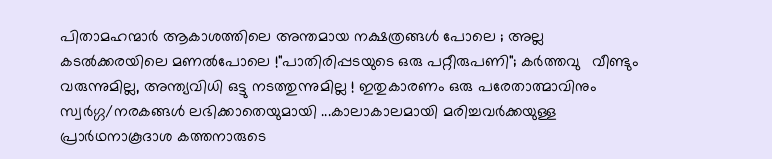പിതാമഹന്മാർ ആകാശത്തിലെ അന്തമായ നക്ഷത്രങ്ങൾ പോലെ ; അല്ല കടൽക്കരയിലെ മണൽപോലെ !"പാതിരിപ്പടയുടെ ഒരു പറ്റീരുപണി"; കർത്തവു   വീണ്ടും വരുന്നുമില്ല, അന്ത്യവിധി ഒട്ടു നടത്തുന്നുമില്ല ! ഇതുകാരണം ഒരു പരേതാത്മാവിനും സ്വർഗ്ഗ/നരകങ്ങൾ ലഭിക്കാതെയുമായി ...കാലാകാലമായി മരിച്ചവർക്കയുള്ള പ്രാർഥനാകൂദാശ കത്തനാരുടെ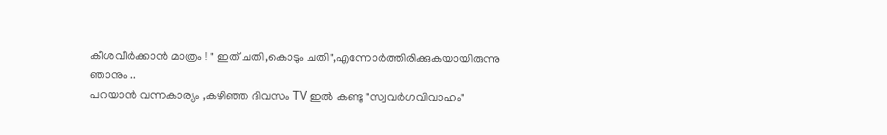കീശവീർക്കാൻ മാത്രം ! " ഇത് ചതി,കൊടും ചതി",എന്നോർത്തിരിക്കുകയായിരുന്നു ഞാനും ..                                                                                                                      പറയാൻ വന്നകാര്യം ,കഴിഞ്ഞ ദിവസം TV ഇൽ കണ്ടു "സ്വവർഗവിവാഹം"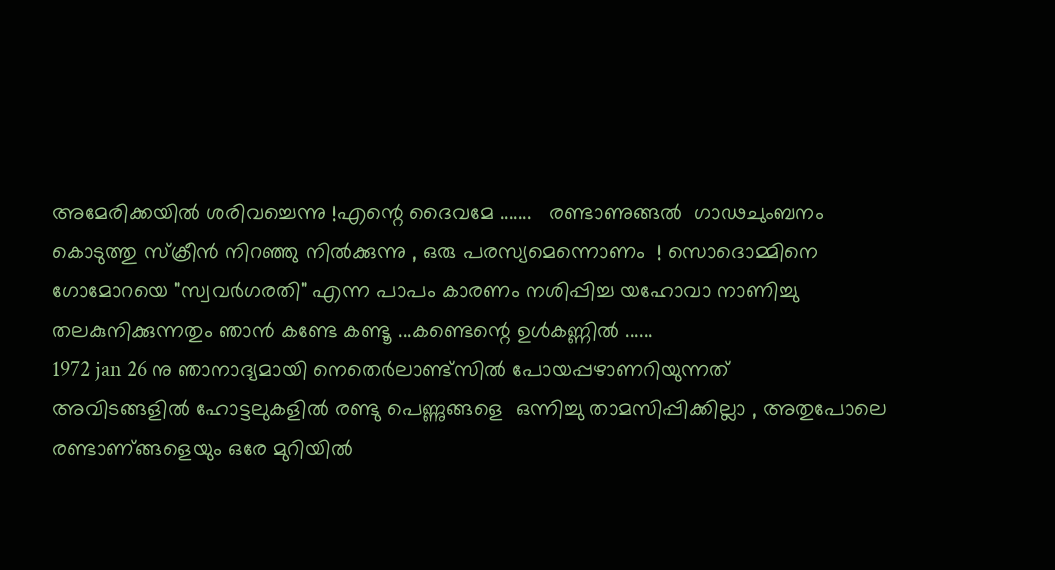അമേരിക്കയിൽ ശരിവച്ചെന്നു !എന്റെ ദൈവമേ .......   രണ്ടാണുങ്ങൽ  ഗാഢചുംബനം കൊടുത്തു സ്ക്രീൻ നിറഞ്ഞു നിൽക്കുന്നു , ഒരു പരസ്യമെന്നൊണം  ! സൊദൊമ്മിനെ ഗോമോറയെ "സ്വവർഗരതി" എന്ന പാപം കാരണം നശിപ്പിച്ച യഹോവാ നാണിച്ചു തലകുനിക്കുന്നതും ഞാൻ കണ്ടേ കണ്ടൂ ...കണ്ടെന്റെ ഉൾകണ്ണിൽ ......                                                                                                      1972 jan 26 നു ഞാനാദ്യമായി നെതെർലാണ്ട്സിൽ പോയപ്പഴാണറിയുന്നത് അവിടങ്ങളിൽ ഹോട്ടലുകളിൽ രണ്ടു പെണ്ണുങ്ങളെ  ഒന്നിച്ചു താമസിപ്പിക്കില്ലാ , അതുപോലെ രണ്ടാണ്‌ങ്ങളെയും ഒരേ മുറിയിൽ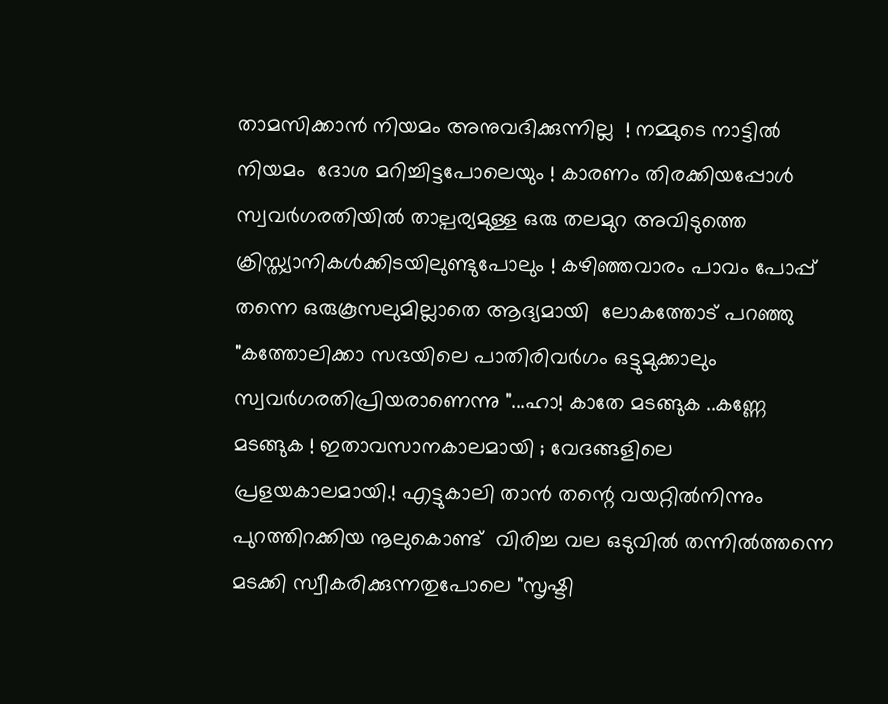താമസിക്കാൻ നിയമം അനുവദിക്കുന്നില്ല  ! നമ്മുടെ നാട്ടിൽ നിയമം  ദോശ മറിച്ചിട്ടപോലെയും ! കാരണം തിരക്കിയപ്പോൾ സ്വവർഗരതിയിൽ താല്പര്യമുള്ള ഒരു തലമുറ അവിടുത്തെ ക്രിസ്ത്യാനികൾക്കിടയിലുണ്ടുപോലും ! കഴിഞ്ഞവാരം പാവം പോപ്പ് തന്നെ ഒരുകൂസലുമില്ലാതെ ആദ്യമായി  ലോകത്തോട്‌ പറഞ്ഞു "കത്തോലിക്കാ സഭയിലെ പാതിരിവർഗം ഒട്ടുമുക്കാലും സ്വവർഗരതിപ്രിയരാണെന്നു "...ഹാ! കാതേ മടങ്ങുക ..കണ്ണേ മടങ്ങുക ! ഇതാവസാനകാലമായി ; വേദങ്ങളിലെ പ്രളയകാലമായി.! എട്ടുകാലി താൻ തന്റെ വയറ്റിൽനിന്നും പുറത്തിറക്കിയ നൂലുകൊണ്ട്  വിരിച്ച വല ഒടുവിൽ തന്നിൽത്തന്നെ മടക്കി സ്വീകരിക്കുന്നതുപോലെ "സൃഷ്ടി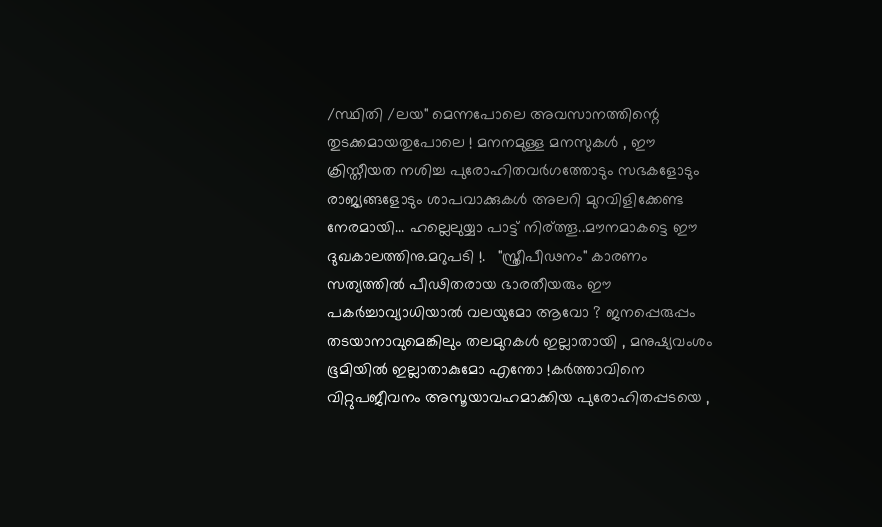/സ്ഥിതി /ലയ" മെന്നപോലെ അവസാനത്തിന്റെ തുടക്കമായതുപോലെ ! മനനമുള്ള മനസുകൾ , ഈ ക്രിസ്തീയത നശിച്ച പുരോഹിതവർഗത്തോടും സഭകളോടും രാജ്യങ്ങളോടും ശാപവാക്കുകൾ അലറി മുറവിളിക്കേണ്ട നേരമായി... ഹല്ലെലുയ്യാ പാട്ട് നിര്ത്തൂ..മൗനമാകട്ടെ ഈ ദുഖകാലത്തിനു.മറുപടി !.   "സ്ത്രീപീഢനം" കാരണം സത്യത്തിൽ പീഢിതരായ ഭാരതീയരും ഈ പകർച്ചാവ്യാധിയാൽ വലയുമോ ആവോ ? ജനപ്പെരുപ്പം തടയാനാവുമെങ്കിലും തലമുറകൾ ഇല്ലാതായി , മനുഷ്യവംശം ഭൂമിയിൽ ഇല്ലാതാകുമോ എന്തോ !കർത്താവിനെ വിറ്റുപജീവനം അസൂയാവഹമാക്കിയ പുരോഹിതപ്പടയെ ,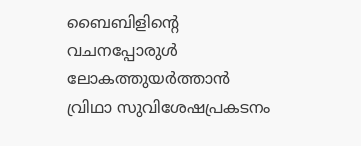ബൈബിളിന്റെ വചനപ്പോരുൾ ലോകത്തുയർത്താൻ വ്രിഥാ സുവിശേഷപ്രകടനം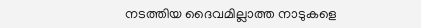നടത്തിയ ദൈവമില്ലാത്ത നാടുകളെ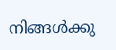നിങ്ങൾക്കു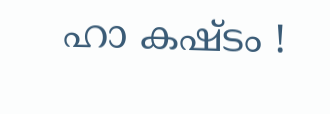ഹാ കഷ്ടം !